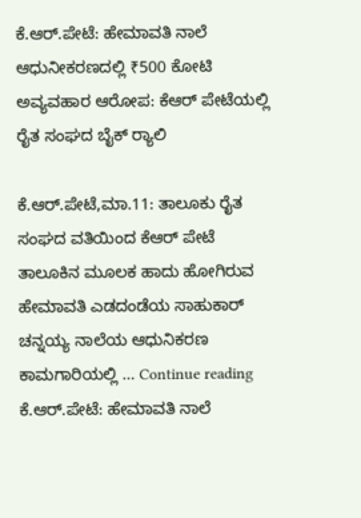ಕೆ.ಆರ್.ಪೇಟೆ: ಹೇಮಾವತಿ ನಾಲೆ ಆಧುನೀಕರಣದಲ್ಲಿ ₹500 ಕೋಟಿ ಅವ್ಯವಹಾರ ಆರೋಪ: ಕೆಆರ್ ಪೇಟೆಯಲ್ಲಿ ರೈತ ಸಂಘದ ಬೈಕ್ ರ‍್ಯಾಲಿ

ಕೆ.ಆರ್.ಪೇಟೆ,ಮಾ.11: ತಾಲೂಕು ರೈತ ಸಂಘದ ವತಿಯಿಂದ ಕೆಆರ್ ಪೇಟೆ ತಾಲೂಕಿನ ಮೂಲಕ ಹಾದು ಹೋಗಿರುವ ಹೇಮಾವತಿ ಎಡದಂಡೆಯ ಸಾಹುಕಾರ್ ಚನ್ನಯ್ಯ ನಾಲೆಯ ಆಧುನಿಕರಣ ಕಾಮಗಾರಿಯಲ್ಲಿ … Continue reading ಕೆ.ಆರ್.ಪೇಟೆ: ಹೇಮಾವತಿ ನಾಲೆ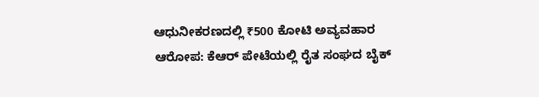ಆಧುನೀಕರಣದಲ್ಲಿ ₹500 ಕೋಟಿ ಅವ್ಯವಹಾರ ಆರೋಪ: ಕೆಆರ್ ಪೇಟೆಯಲ್ಲಿ ರೈತ ಸಂಘದ ಬೈಕ್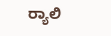ರ‍್ಯಾಲಿ